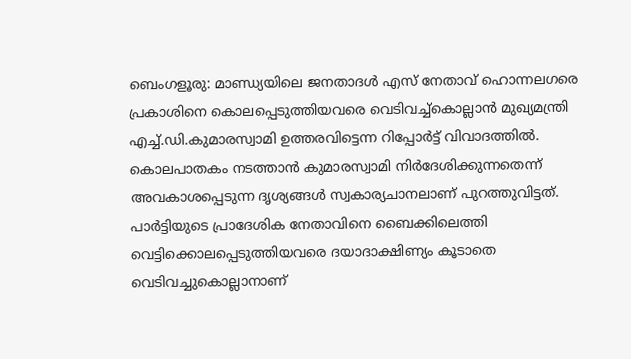ബെംഗളൂരു: മാണ്ഡ്യയിലെ ജനതാദൾ എസ് നേതാവ് ഹൊന്നലഗരെ പ്രകാശിനെ കൊലപ്പെടുത്തിയവരെ വെടിവച്ച്കൊല്ലാൻ മുഖ്യമന്ത്രി എച്ച്.ഡി.കുമാരസ്വാമി ഉത്തരവിട്ടെന്ന റിപ്പോർട്ട് വിവാദത്തിൽ. കൊലപാതകം നടത്താൻ കുമാരസ്വാമി നിർദേശിക്കുന്നതെന്ന് അവകാശപ്പെടുന്ന ദൃശ്യങ്ങൾ സ്വകാര്യചാനലാണ് പുറത്തുവിട്ടത്. പാർട്ടിയുടെ പ്രാദേശിക നേതാവിനെ ബൈക്കിലെത്തി വെട്ടിക്കൊലപ്പെടുത്തിയവരെ ദയാദാക്ഷിണ്യം കൂടാതെ വെടിവച്ചുകൊല്ലാനാണ്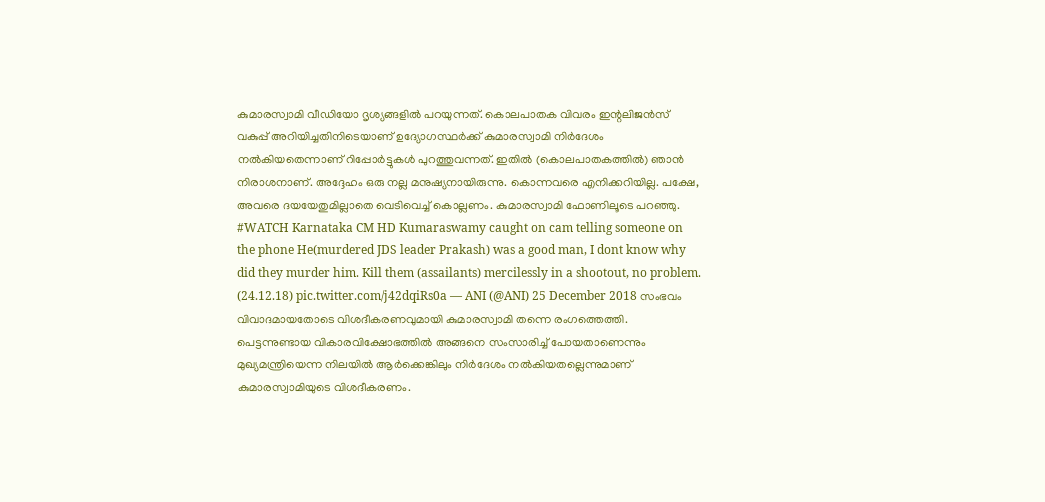കുമാരസ്വാമി വീഡിയോ ദൃശ്യങ്ങളിൽ പറയുന്നത്. കൊലപാതക വിവരം ഇന്റലിജൻസ് വകുപ്പ് അറിയിച്ചതിനിടെയാണ് ഉദ്യോഗസ്ഥർക്ക് കുമാരസ്വാമി നിർദേശം നൽകിയതെന്നാണ് റിപ്പോർട്ടുകൾ പുറത്തുവന്നത്. ഇതിൽ (കൊലപാതകത്തിൽ) ഞാൻ നിരാശനാണ്. അദ്ദേഹം ഒരു നല്ല മനുഷ്യനായിരുന്നു. കൊന്നവരെ എനിക്കറിയില്ല. പക്ഷേ, അവരെ ദയയേതുമില്ലാതെ വെടിവെച്ച് കൊല്ലണം. കുമാരസ്വാമി ഫോണിലൂടെ പറഞ്ഞു. #WATCH Karnataka CM HD Kumaraswamy caught on cam telling someone on the phone He(murdered JDS leader Prakash) was a good man, I dont know why did they murder him. Kill them (assailants) mercilessly in a shootout, no problem. (24.12.18) pic.twitter.com/j42dqiRs0a — ANI (@ANI) 25 December 2018 സംഭവം വിവാദമായതോടെ വിശദീകരണവുമായി കുമാരസ്വാമി തന്നെ രംഗത്തെത്തി. പെട്ടന്നുണ്ടായ വികാരവിക്ഷോഭത്തിൽ അങ്ങനെ സംസാരിച്ച് പോയതാണെന്നും മുഖ്യമന്ത്രിയെന്ന നിലയിൽ ആർക്കെങ്കിലും നിർദേശം നൽകിയതല്ലെന്നുമാണ് കുമാരസ്വാമിയുടെ വിശദീകരണം.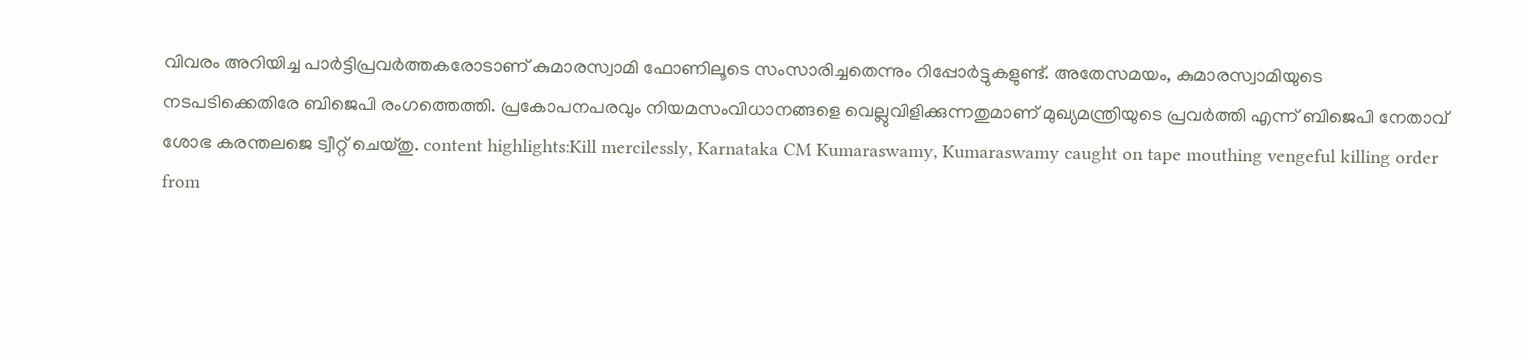വിവരം അറിയിച്ച പാർട്ടിപ്രവർത്തകരോടാണ് കുമാരസ്വാമി ഫോണിലൂടെ സംസാരിച്ചതെന്നും റിപ്പോർട്ടുകളുണ്ട്. അതേസമയം, കുമാരസ്വാമിയുടെ നടപടിക്കെതിരേ ബിജെപി രംഗത്തെത്തി. പ്രകോപനപരവും നിയമസംവിധാനങ്ങളെ വെല്ലുവിളിക്കുന്നതുമാണ് മുഖ്യമന്ത്രിയുടെ പ്രവർത്തി എന്ന് ബിജെപി നേതാവ് ശോഭ കരന്തലജെ ട്വീറ്റ് ചെയ്തു. content highlights:Kill mercilessly, Karnataka CM Kumaraswamy, Kumaraswamy caught on tape mouthing vengeful killing order
from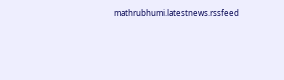mathrubhumi.latestnews.rssfeed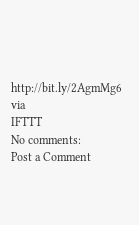http://bit.ly/2AgmMg6
via
IFTTT
No comments:
Post a Comment